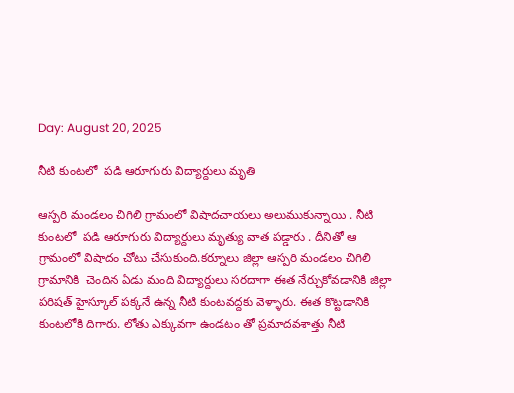Day: August 20, 2025

నీటి కుంటలో  పడి ఆరూగురు విద్యార్దులు మృతి

ఆస్పరి మండలం చిగిలి గ్రామంలో విషాదచాయలు అలుముకున్నాయి . నీటి కుంటలో  పడి ఆరూగురు విద్యార్దులు మృత్యు వాత పడ్డారు . దీనితో ఆ గ్రామంలో విషాదం చోటు చేసుకుంది.కర్నూలు జిల్లా ఆస్పరి మండలం చిగిలి గ్రామానికి  చెందిన ఏడు మంది విద్యార్దులు సరదాగా ఈత నేర్చుకోవడానికి జిల్లా పరిషత్ హైస్కూల్ పక్కనే ఉన్న నీటి కుంటవద్దకు వెళ్ళారు. ఈత కొట్టడానికి కుంటలోకి దిగారు. లోతు ఎక్కువగా ఉండటం తో ప్రమాదవశాత్తు నీటి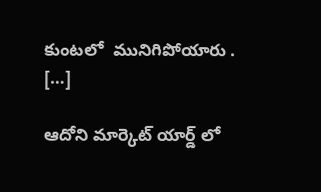కుంటలో  మునిగిపోయారు . […]

ఆదోని మార్కెట్ యార్డ్ లో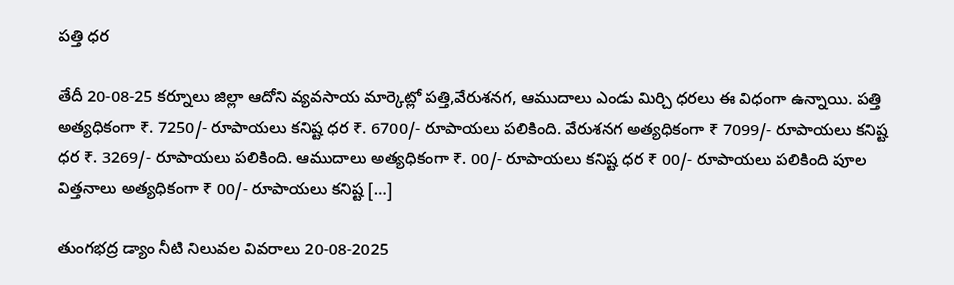పత్తి ధర

తేదీ 20-08-25 కర్నూలు జిల్లా ఆదోని వ్యవసాయ మార్కెట్లో పత్తి,వేరుశనగ, ఆముదాలు ఎండు మిర్చి ధరలు ఈ విధంగా ఉన్నాయి. పత్తి అత్యధికంగా ₹. 7250/- రూపాయలు కనిష్ట ధర ₹. 6700/- రూపాయలు పలికింది. వేరుశనగ అత్యధికంగా ₹ 7099/- రూపాయలు కనిష్ట ధర ₹. 3269/- రూపాయలు పలికింది. ఆముదాలు అత్యధికంగా ₹. 00/- రూపాయలు కనిష్ట ధర ₹ 00/- రూపాయలు పలికింది పూల విత్తనాలు అత్యధికంగా ₹ 00/- రూపాయలు కనిష్ట […]

తుంగభద్ర డ్యాం నీటి నిలువల వివరాలు 20-08-2025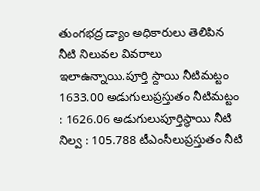తుంగభద్ర డ్యాం అధికారులు తెలిపిన నీటి నిలువల వివరాలు ఇలాఉన్నాయి.పూర్తి స్దాయి నీటిమట్టం 1633.00 అడుగులుప్రస్తుతం నీటిమట్టం : 1626.06 అడుగులుపూర్తిస్థాయి నీటి నిల్వ : 105.788 టీఎంసీలుప్రస్తుతం నీటి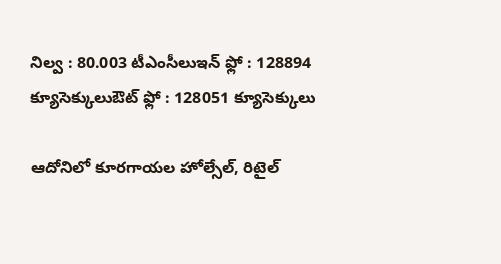నిల్వ : 80.003 టీఎంసీలుఇన్ ఫ్లో : 128894 క్యూసెక్కులుఔట్ ఫ్లో : 128051 క్యూసెక్కులు

ఆదోనిలో కూరగాయల హోల్సేల్, రిటైల్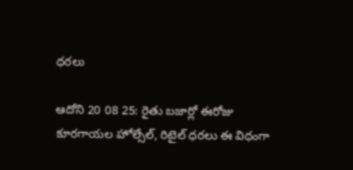ధరలు

ఆదోని 20 08 25: రైతు బజార్లో ఈరోజు కూరగాయల హోల్సేల్, రిటైల్ ధరలు ఈ విధంగా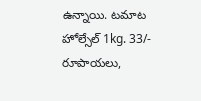ఉన్నాయి. టమాట హోల్సేల్ 1kg. 33/- రూపాయలు,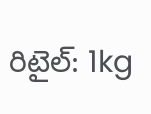రిటైల్: 1kg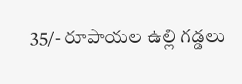35/- రూపాయల ఉల్లి గడ్డలు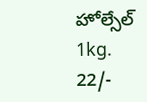హోల్సేల్ 1kg. 22/-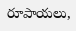రూపాయలు,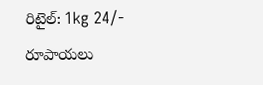రిటైల్: 1kg 24/- రూపాయలు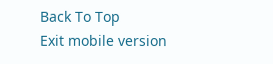Back To Top
Exit mobile version